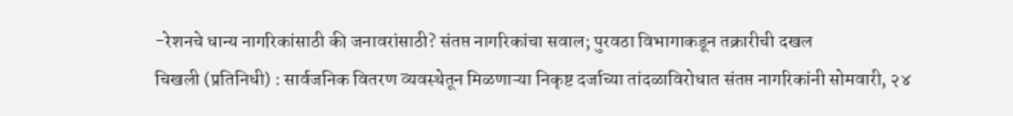-रेशनचे धान्य नागरिकांसाठी की जनावरांसाठी? संतप्त नागरिकांचा सवाल; पुरवठा विभागाकडून तक्रारीची दखल
चिखली (प्रतिनिधी) : सार्वजनिक वितरण व्यवस्थेतून मिळणाऱ्या निकृष्ट दर्जाच्या तांदळाविरोधात संतप्त नागरिकांनी सोमवारी, २४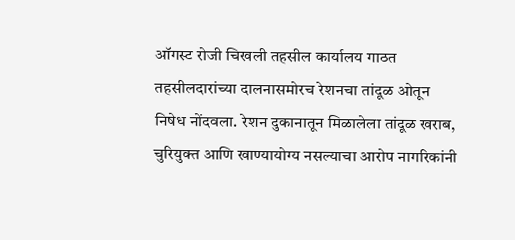ऑगस्ट रोजी चिखली तहसील कार्यालय गाठत तहसीलदारांच्या दालनासमोरच रेशनचा तांदूळ ओतून निषेध नोंदवला. रेशन दुकानातून मिळालेला तांदूळ खराब, चुरियुक्त आणि खाण्यायोग्य नसल्याचा आरोप नागरिकांनी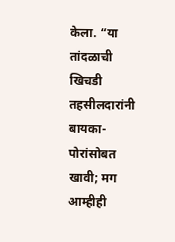केला. “या तांदळाची खिचडी तहसीलदारांनी बायका-पोरांसोबत खावी; मग आम्हीही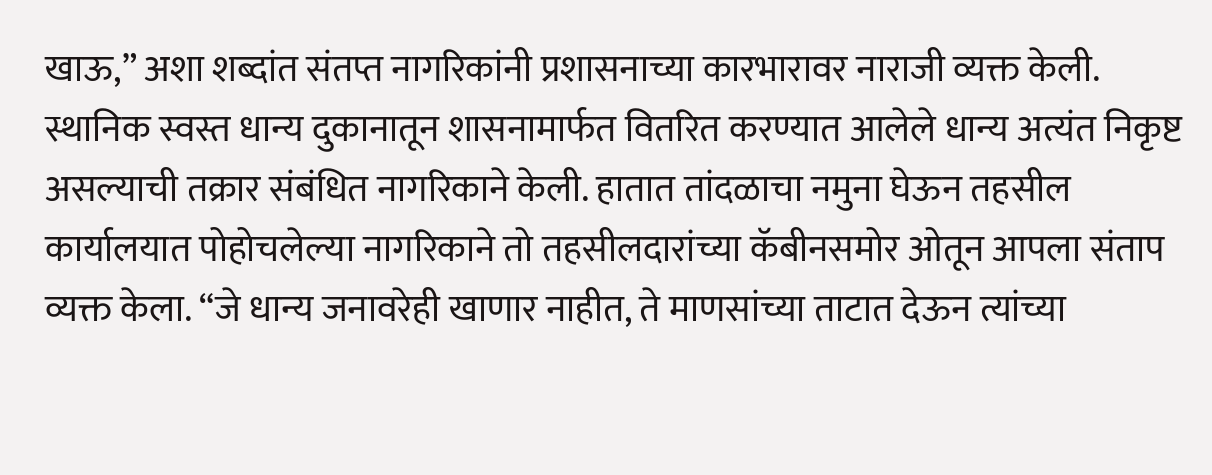खाऊ,” अशा शब्दांत संतप्त नागरिकांनी प्रशासनाच्या कारभारावर नाराजी व्यक्त केली.
स्थानिक स्वस्त धान्य दुकानातून शासनामार्फत वितरित करण्यात आलेले धान्य अत्यंत निकृष्ट असल्याची तक्रार संबंधित नागरिकाने केली. हातात तांदळाचा नमुना घेऊन तहसील कार्यालयात पोहोचलेल्या नागरिकाने तो तहसीलदारांच्या कॅबीनसमोर ओतून आपला संताप व्यक्त केला. “जे धान्य जनावरेही खाणार नाहीत, ते माणसांच्या ताटात देऊन त्यांच्या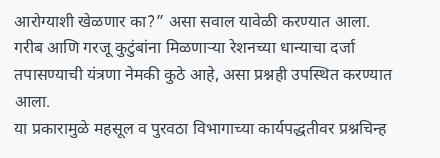आरोग्याशी खेळणार का?” असा सवाल यावेळी करण्यात आला. गरीब आणि गरजू कुटुंबांना मिळणाऱ्या रेशनच्या धान्याचा दर्जा तपासण्याची यंत्रणा नेमकी कुठे आहे, असा प्रश्नही उपस्थित करण्यात आला.
या प्रकारामुळे महसूल व पुरवठा विभागाच्या कार्यपद्धतीवर प्रश्नचिन्ह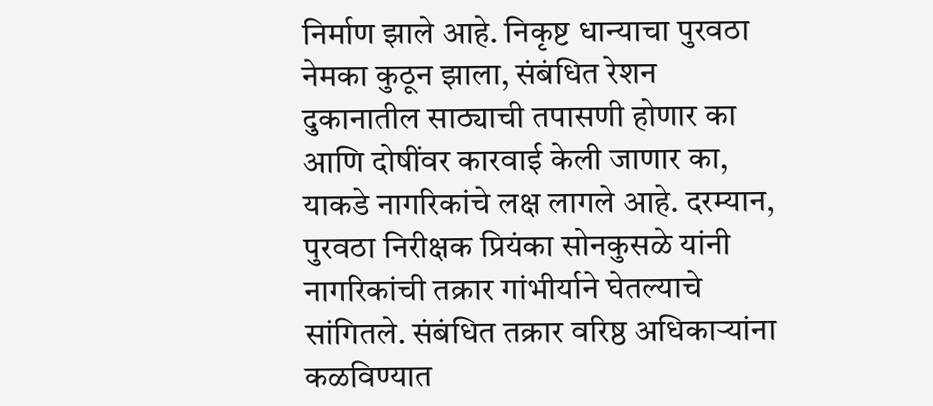निर्माण झाले आहे. निकृष्ट धान्याचा पुरवठा नेमका कुठून झाला, संबंधित रेशन दुकानातील साठ्याची तपासणी होणार का आणि दोषींवर कारवाई केली जाणार का, याकडे नागरिकांचे लक्ष लागले आहे. दरम्यान, पुरवठा निरीक्षक प्रियंका सोनकुसळे यांनी नागरिकांची तक्रार गांभीर्याने घेतल्याचे सांगितले. संबंधित तक्रार वरिष्ठ अधिकाऱ्यांना कळविण्यात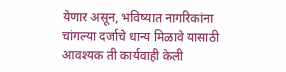येणार असून, भविष्यात नागरिकांना चांगल्या दर्जाचे धान्य मिळावे यासाठी आवश्यक ती कार्यवाही केली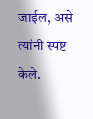जाईल, असे त्यांनी स्पष्ट केले.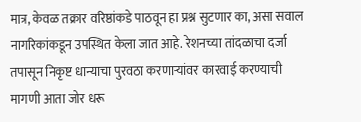मात्र, केवळ तक्रार वरिष्ठांकडे पाठवून हा प्रश्न सुटणार का, असा सवाल नागरिकांकडून उपस्थित केला जात आहे. रेशनच्या तांदळाचा दर्जा तपासून निकृष्ट धान्याचा पुरवठा करणाऱ्यांवर कारवाई करण्याची मागणी आता जोर धरू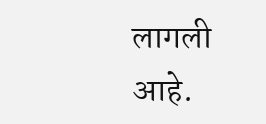लागली आहे.